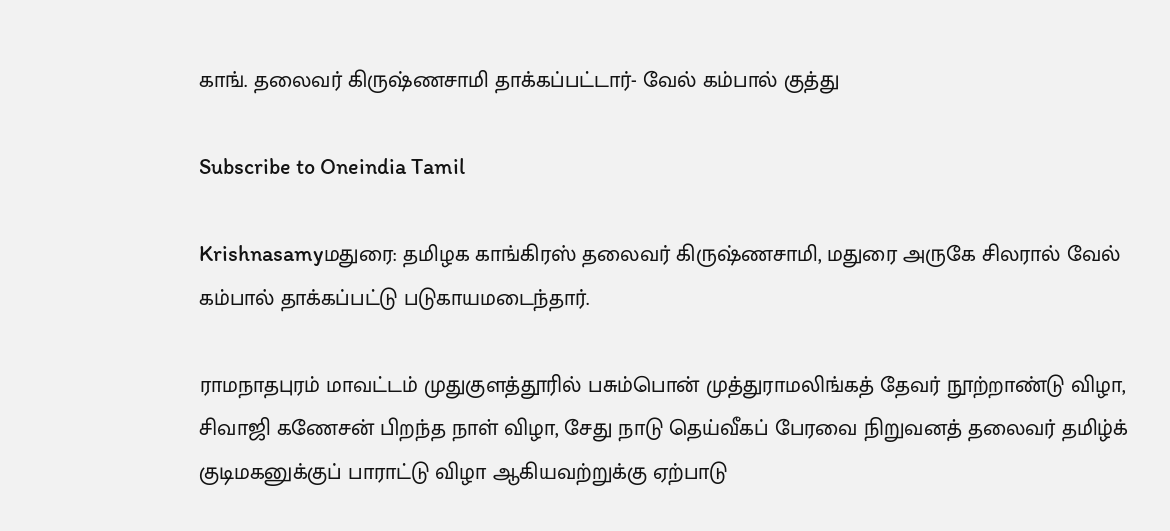காங். தலைவர் கிருஷ்ணசாமி தாக்கப்பட்டார்- வேல் கம்பால் குத்து

Subscribe to Oneindia Tamil

Krishnasamyமதுரை: தமிழக காங்கிரஸ் தலைவர் கிருஷ்ணசாமி, மதுரை அருகே சிலரால் வேல் கம்பால் தாக்கப்பட்டு படுகாயமடைந்தார்.

ராமநாதபுரம் மாவட்டம் முதுகுளத்தூரில் பசும்பொன் முத்துராமலிங்கத் தேவர் நூற்றாண்டு விழா, சிவாஜி கணேசன் பிறந்த நாள் விழா, சேது நாடு தெய்வீகப் பேரவை நிறுவனத் தலைவர் தமிழ்க் குடிமகனுக்குப் பாராட்டு விழா ஆகியவற்றுக்கு ஏற்பாடு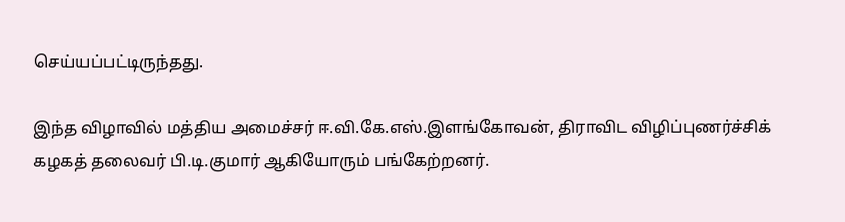செய்யப்பட்டிருந்தது.

இந்த விழாவில் மத்திய அமைச்சர் ஈ.வி.கே.எஸ்.இளங்கோவன், திராவிட விழிப்புணர்ச்சிக் கழகத் தலைவர் பி.டி.குமார் ஆகியோரும் பங்கேற்றனர்.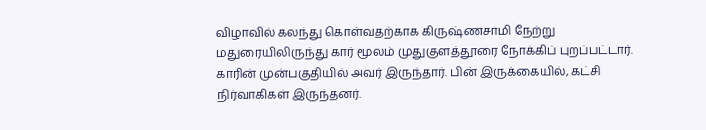விழாவில் கலந்து கொள்வதற்காக கிருஷ்ணசாமி நேற்று மதுரையிலிருந்து கார் மூலம் முதுகுளத்தூரை நோக்கிப் புறப்பட்டார். காரின் முன்பகுதியில் அவர் இருந்தார். பின் இருக்கையில், கட்சி நிர்வாகிகள் இருந்தனர்.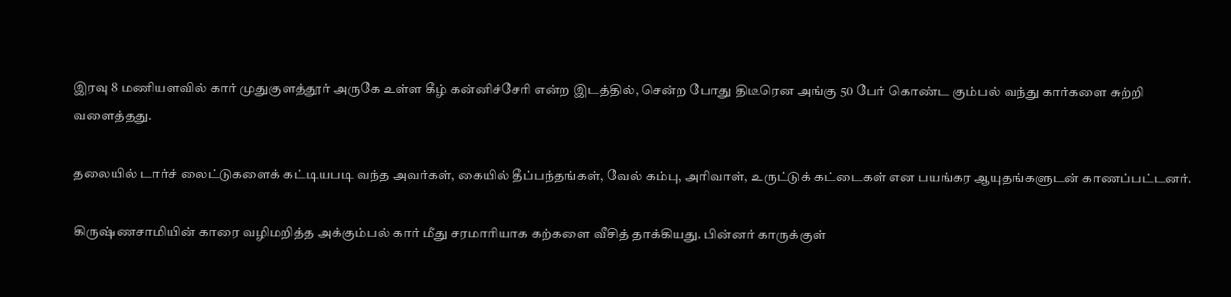இரவு 8 மணியளவில் கார் முதுகுளத்தூர் அருகே உள்ள கீழ் கன்னிச்சேரி என்ற இடத்தில், சென்ற போது திடீரென அங்கு 50 பேர் கொண்ட கும்பல் வந்து கார்களை சுற்றி வளைத்தது.

தலையில் டார்ச் லைட்டுகளைக் கட்டியபடி வந்த அவர்கள், கையில் தீப்பந்தங்கள், வேல் கம்பு, அரிவாள், உருட்டுக் கட்டைகள் என பயங்கர ஆயுதங்களுடன் காணப்பட்டனர்.

கிருஷ்ணசாமியின் காரை வழிமறித்த அக்கும்பல் கார் மீது சரமாரியாக கற்களை வீசித் தாக்கியது. பின்னர் காருக்குள்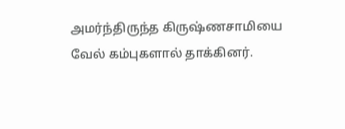அமர்ந்திருந்த கிருஷ்ணசாமியை வேல் கம்புகளால் தாக்கினர்.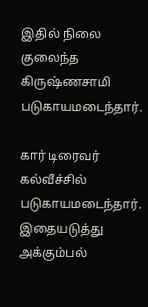இதில் நிலை குலைந்த கிருஷ்ணசாமி படுகாயமடைந்தார்.

கார் டிரைவர் கல்வீச்சில் படுகாயமடைந்தார். இதையடுத்து அக்கும்பல்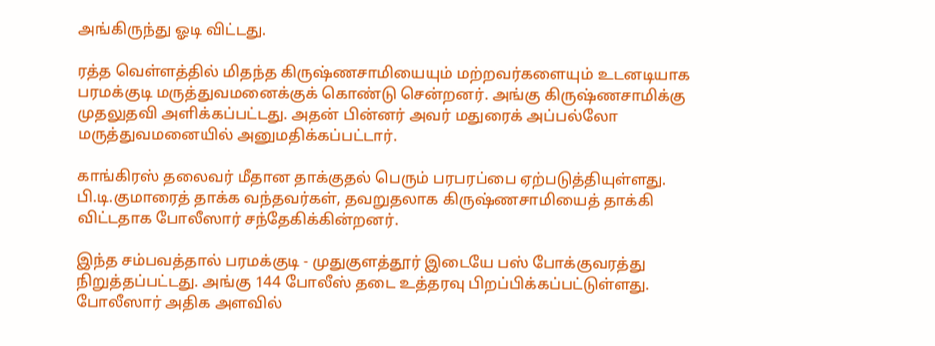அங்கிருந்து ஓடி விட்டது.

ரத்த வெள்ளத்தில் மிதந்த கிருஷ்ணசாமியையும் மற்றவர்களையும் உடனடியாக பரமக்குடி மருத்துவமனைக்குக் கொண்டு சென்றனர். அங்கு கிருஷ்ணசாமிக்கு முதலுதவி அளிக்கப்பட்டது. அதன் பின்னர் அவர் மதுரைக் அப்பல்லோ மருத்துவமனையில் அனுமதிக்கப்பட்டார்.

காங்கிரஸ் தலைவர் மீதான தாக்குதல் பெரும் பரபரப்பை ஏற்படுத்தியுள்ளது. பி.டி.குமாரைத் தாக்க வந்தவர்கள், தவறுதலாக கிருஷ்ணசாமியைத் தாக்கி விட்டதாக போலீஸார் சந்தேகிக்கின்றனர்.

இந்த சம்பவத்தால் பரமக்குடி - முதுகுளத்தூர் இடையே பஸ் போக்குவரத்து நிறுத்தப்பட்டது. அங்கு 144 போலீஸ் தடை உத்தரவு பிறப்பிக்கப்பட்டுள்ளது. போலீஸார் அதிக அளவில்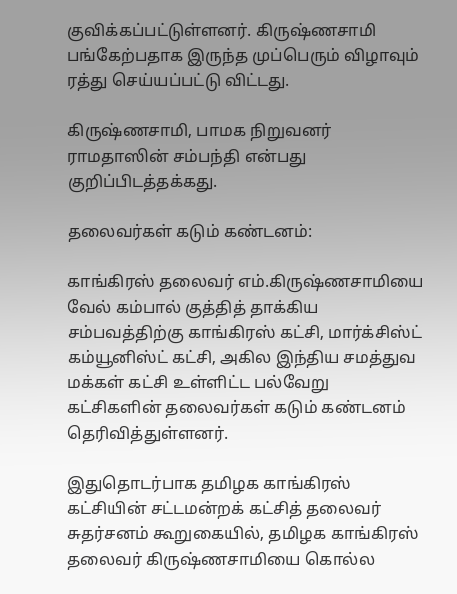குவிக்கப்பட்டுள்ளனர். கிருஷ்ணசாமி பங்கேற்பதாக இருந்த முப்பெரும் விழாவும் ரத்து செய்யப்பட்டு விட்டது.

கிருஷ்ணசாமி, பாமக நிறுவனர் ராமதாஸின் சம்பந்தி என்பது குறிப்பிடத்தக்கது.

தலைவர்கள் கடும் கண்டனம்:

காங்கிரஸ் தலைவர் எம்.கிருஷ்ணசாமியை வேல் கம்பால் குத்தித் தாக்கிய சம்பவத்திற்கு காங்கிரஸ் கட்சி, மார்க்சிஸ்ட் கம்யூனிஸ்ட் கட்சி, அகில இந்திய சமத்துவ மக்கள் கட்சி உள்ளிட்ட பல்வேறு கட்சிகளின் தலைவர்கள் கடும் கண்டனம் தெரிவித்துள்ளனர்.

இதுதொடர்பாக தமிழக காங்கிரஸ் கட்சியின் சட்டமன்றக் கட்சித் தலைவர் சுதர்சனம் கூறுகையில், தமிழக காங்கிரஸ் தலைவர் கிருஷ்ணசாமியை கொல்ல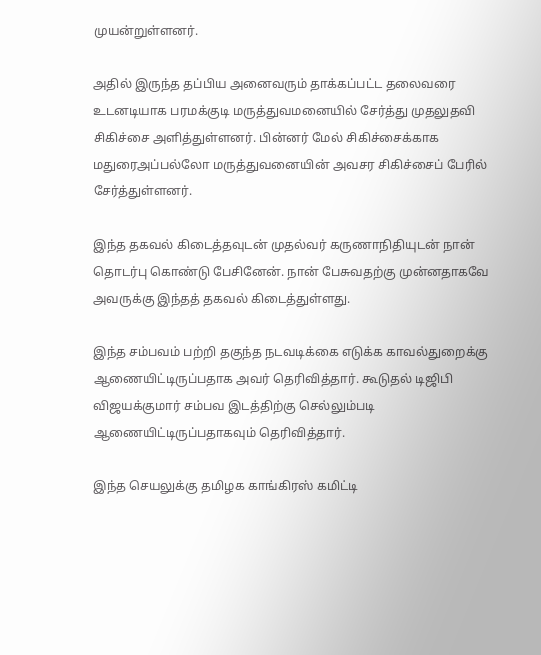முயன்றுள்ளனர்.

அதில் இருந்த தப்பிய அனைவரும் தாக்கப்பட்ட தலைவரை உடனடியாக பரமக்குடி மருத்துவமனையில் சேர்த்து முதலுதவி சிகிச்சை அளித்துள்ளனர். பின்னர் மேல் சிகிச்சைக்காக மதுரைஅப்பல்லோ மருத்துவனையின் அவசர சிகிச்சைப் பேரில் சேர்த்துள்ளனர்.

இந்த தகவல் கிடைத்தவுடன் முதல்வர் கருணாநிதியுடன் நான் தொடர்பு கொண்டு பேசினேன். நான் பேசுவதற்கு முன்னதாகவே அவருக்கு இந்தத் தகவல் கிடைத்துள்ளது.

இந்த சம்பவம் பற்றி தகுந்த நடவடிக்கை எடுக்க காவல்துறைக்கு ஆணையிட்டிருப்பதாக அவர் தெரிவித்தார். கூடுதல் டிஜிபி விஜயக்குமார் சம்பவ இடத்திற்கு செல்லும்படி ஆணையிட்டிருப்பதாகவும் தெரிவித்தார்.

இந்த செயலுக்கு தமிழக காங்கிரஸ் கமிட்டி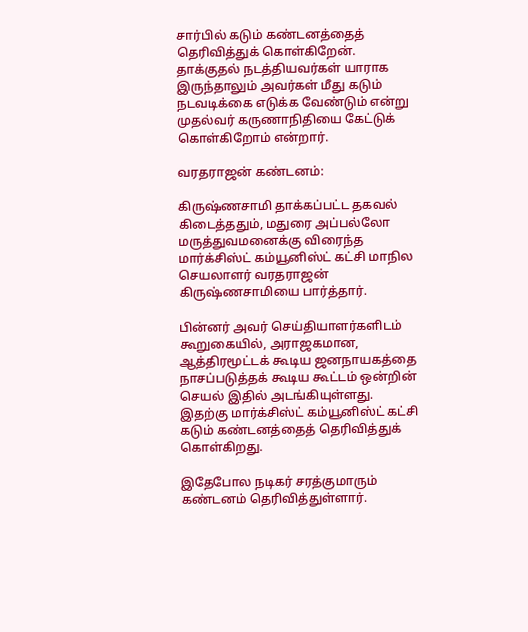சார்பில் கடும் கண்டனத்தைத் தெரிவித்துக் கொள்கிறேன். தாக்குதல் நடத்தியவர்கள் யாராக இருந்தாலும் அவர்கள் மீது கடும் நடவடிக்கை எடுக்க வேண்டும் என்று முதல்வர் கருணாநிதியை கேட்டுக் கொள்கிறோம் என்றார்.

வரதராஜன் கண்டனம்:

கிருஷ்ணசாமி தாக்கப்பட்ட தகவல் கிடைத்ததும், மதுரை அப்பல்லோ மருத்துவமனைக்கு விரைந்த மார்க்சிஸ்ட் கம்யூனிஸ்ட் கட்சி மாநில செயலாளர் வரதராஜன் கிருஷ்ணசாமியை பார்த்தார்.

பின்னர் அவர் செய்தியாளர்களிடம் கூறுகையில், அராஜகமான, ஆத்திரமூட்டக் கூடிய ஜனநாயகத்தை நாசப்படுத்தக் கூடிய கூட்டம் ஒன்றின் செயல் இதில் அடங்கியுள்ளது. இதற்கு மார்க்சிஸ்ட் கம்யூனிஸ்ட் கட்சி கடும் கண்டனத்தைத் தெரிவித்துக் கொள்கிறது.

இதேபோல நடிகர் சரத்குமாரும் கண்டனம் தெரிவித்துள்ளார்.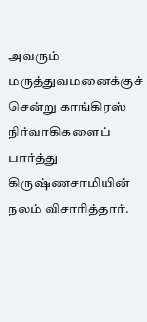அவரும் மருத்துவமனைக்குச் சென்று காங்கிரஸ் நிர்வாகிகளைப் பார்த்து கிருஷ்ணசாமியின் நலம் விசாரித்தார்.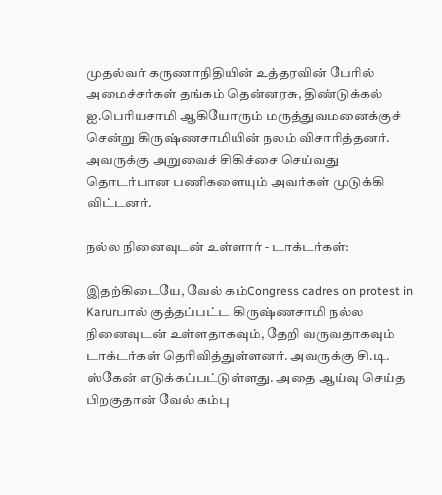முதல்வர் கருணாநிதியின் உத்தரவின் பேரில் அமைச்சர்கள் தங்கம் தென்னரசு, திண்டுக்கல் ஐ.பெரியசாமி ஆகியோரும் மருத்துவமனைக்குச் சென்று கிருஷ்ணசாமியின் நலம் விசாரித்தனர். அவருக்கு அறுவைச் சிகிச்சை செய்வது தொடர்பான பணிகளையும் அவர்கள் முடுக்கி விட்டனர்.

நல்ல நினைவுடன் உள்ளார் - டாக்டர்கள்:

இதற்கிடையே, வேல் கம்Congress cadres on protest in Karurபால் குத்தப்பட்ட கிருஷ்ணசாமி நல்ல நினைவுடன் உள்ளதாகவும், தேறி வருவதாகவும் டாக்டர்கள் தெரிவித்துள்ளனர். அவருக்கு சி.டி. ஸ்கேன் எடுக்கப்பட்டுள்ளது. அதை ஆய்வு செய்த பிறகுதான் வேல் கம்பு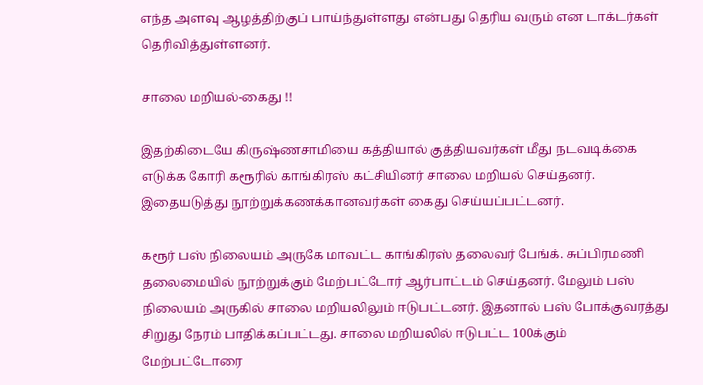எந்த அளவு ஆழத்திற்குப் பாய்ந்துள்ளது என்பது தெரிய வரும் என டாக்டர்கள் தெரிவித்துள்ளனர்.

சாலை மறியல்-கைது !!

இதற்கிடையே கிருஷ்ணசாமியை கத்தியால் குத்தியவர்கள் மீது நடவடிக்கை எடுக்க கோரி கரூரில் காங்கிரஸ் கட்சியினர் சாலை மறியல் செய்தனர். இதையடுத்து நூற்றுக்கணக்கானவர்கள் கைது செய்யப்பட்டனர்.

கரூர் பஸ் நிலையம் அருகே மாவட்ட காங்கிரஸ் தலைவர் பேங்க். சுப்பிரமணி தலைமையில் நூற்றுக்கும் மேற்பட்டோர் ஆர்பாட்டம் செய்தனர். மேலும் பஸ் நிலையம் அருகில் சாலை மறியலிலும் ஈடுபட்டனர். இதனால் பஸ் போக்குவரத்து சிறுது நேரம் பாதிக்கப்பட்டது. சாலை மறியலில் ஈடுபட்ட 100க்கும் மேற்பட்டோரை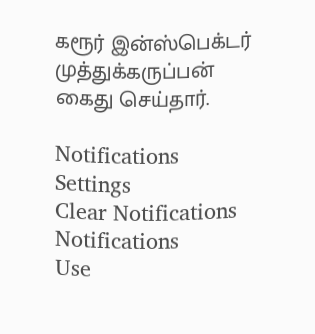கரூர் இன்ஸ்பெக்டர் முத்துக்கருப்பன் கைது செய்தார்.

Notifications
Settings
Clear Notifications
Notifications
Use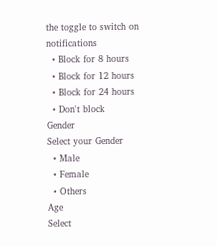the toggle to switch on notifications
  • Block for 8 hours
  • Block for 12 hours
  • Block for 24 hours
  • Don't block
Gender
Select your Gender
  • Male
  • Female
  • Others
Age
Select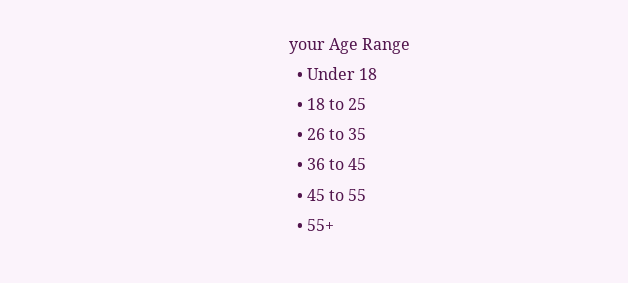your Age Range
  • Under 18
  • 18 to 25
  • 26 to 35
  • 36 to 45
  • 45 to 55
  • 55+